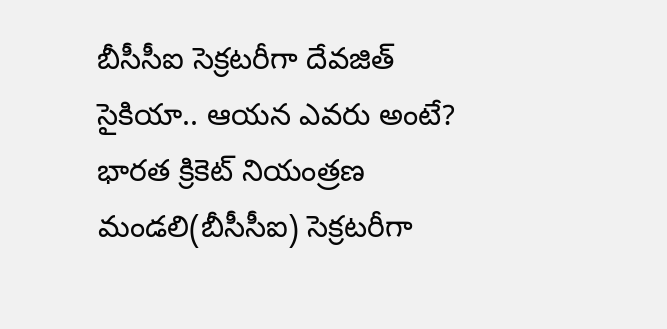బీసీసీఐ సెక్రటరీగా దేవజిత్ సైకియా.. ఆయన ఎవరు అంటే?
భారత క్రికెట్ నియంత్రణ మండలి(బీసీసీఐ) సెక్రటరీగా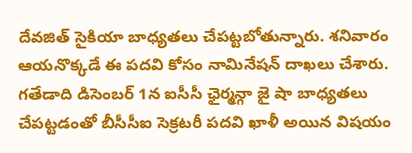దేవజిత్ సైకియా బాధ్యతలు చేపట్టబోతున్నారు. శనివారం ఆయనొక్కడే ఈ పదవి కోసం నామినేషన్ దాఖలు చేశారు. గతేడాది డిసెంబర్ 1న ఐసీసీ ఛైర్మన్గా జై షా బాధ్యతలు చేపట్టడంతో బీసీసీఐ సెక్రటరీ పదవి ఖాళీ అయిన విషయం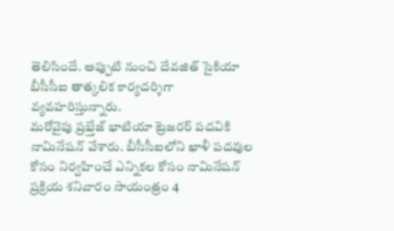తెలిసిందే. అప్పుటి నుంచి దేవజిత్ సైకియా బీసీసీఐ తాత్కలిక కార్యదర్శిగా వ్యవహరిస్తున్నారు.
మరోవైపు ప్రభ్తేజ్ భాటియా ట్రెజరర్ పదవికి నామినేషన్ వేశారు. బీసీసీఐలోని ఖాళీ పదవుల కోసం నిర్వహించే ఎన్నికల కోసం నామినేషన్ ప్రక్రియ శనివారం సాయంత్రం 4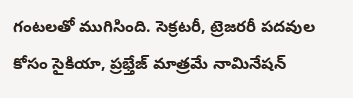గంటలతో ముగిసింది. సెక్రటరీ, ట్రెజరరీ పదవుల కోసం సైకియా, ప్రభ్తేజ్ మాత్రమే నామినేషన్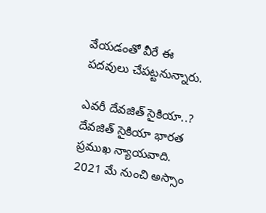వేయడంతో వీరే ఈ పదవులు చేపట్టనున్నారు.

ఎవరీ దేవజిత్ సైకియా..?
దేవజిత్ సైకియా భారత ప్రముఖ న్యాయవాది. 2021 మే నుంచి అస్సాం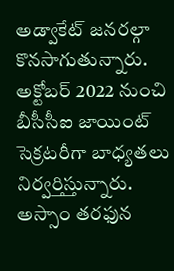అడ్వాకేట్ జనరల్గా కొనసాగుతున్నారు. అక్టోబర్ 2022 నుంచి బీసీసీఐ జాయింట్ సెక్రటరీగా బాధ్యతలు నిర్వర్తిస్తున్నారు. అస్సాం తరఫున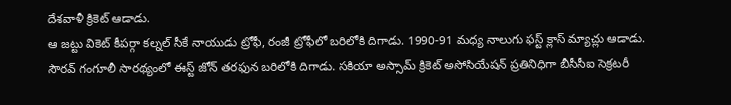దేశవాళీ క్రికెట్ ఆడాడు.
ఆ జట్టు వికెట్ కీపర్గా కల్నల్ సీకే నాయుడు ట్రోఫీ, రంజీ ట్రోఫీలో బరిలోకి దిగాడు. 1990-91 మధ్య నాలుగు ఫస్ట్ క్లాస్ మ్యాచ్లు ఆడాడు. సౌరవ్ గంగూలీ సారథ్యంలో ఈస్ట్ జోన్ తరఫున బరిలోకి దిగాడు. సకియా అస్సామ్ క్రికెట్ అసోసియేషన్ ప్రతినిధిగా బీసీసీఐ సెక్రటరీ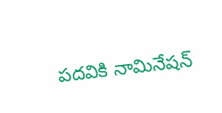పదవికి నామినేషన్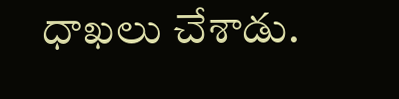ధాఖలు చేశాడు.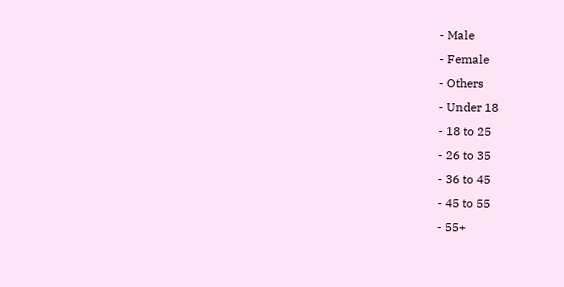- Male
- Female
- Others
- Under 18
- 18 to 25
- 26 to 35
- 36 to 45
- 45 to 55
- 55+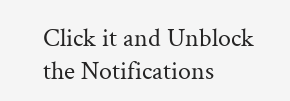Click it and Unblock the Notifications